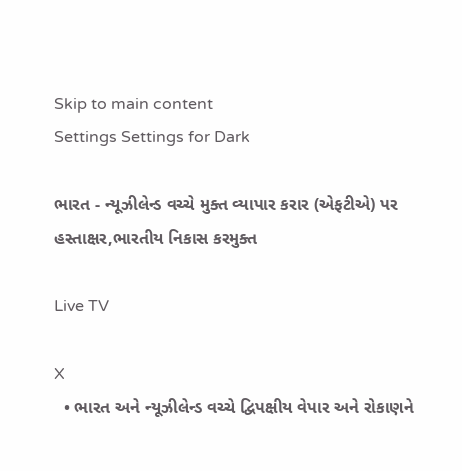Skip to main content
Settings Settings for Dark

ભારત - ન્યૂઝીલેન્ડ વચ્ચે મુક્ત વ્યાપાર કરાર (એફટીએ) પર હસ્તાક્ષર,ભારતીય નિકાસ કરમુક્ત

Live TV

X
  • ભારત અને ન્યૂઝીલેન્ડ વચ્ચે દ્વિપક્ષીય વેપાર અને રોકાણને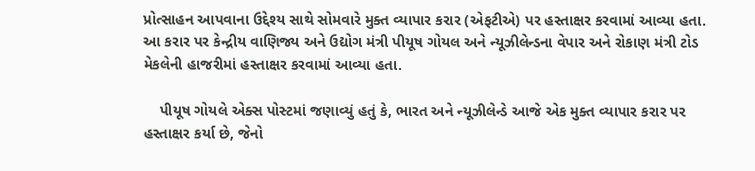પ્રોત્સાહન આપવાના ઉદ્દેશ્ય સાથે સોમવારે મુક્ત વ્યાપાર કરાર (એફટીએ) પર હસ્તાક્ષર કરવામાં આવ્યા હતા. આ કરાર પર કેન્દ્રીય વાણિજ્ય અને ઉદ્યોગ મંત્રી પીયૂષ ગોયલ અને ન્યૂઝીલેન્ડના વેપાર અને રોકાણ મંત્રી ટોડ મેકલેની હાજરીમાં હસ્તાક્ષર કરવામાં આવ્યા હતા.

    પીયૂષ ગોયલે એક્સ પોસ્ટમાં જણાવ્યું હતું કે, ભારત અને ન્યૂઝીલેન્ડે આજે એક મુક્ત વ્યાપાર કરાર પર હસ્તાક્ષર કર્યા છે, જેનો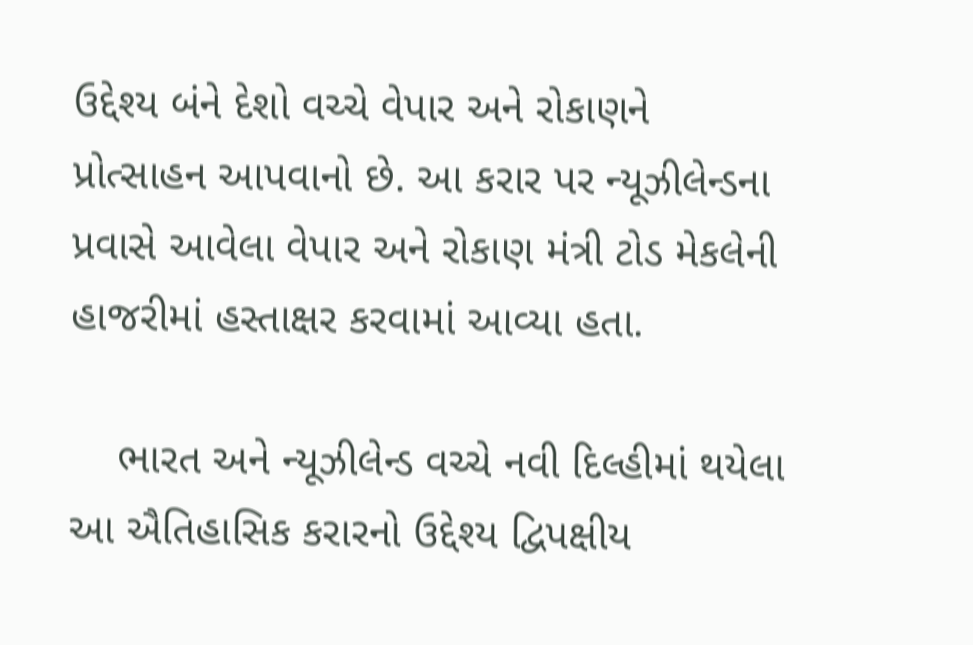ઉદ્દેશ્ય બંને દેશો વચ્ચે વેપાર અને રોકાણને પ્રોત્સાહન આપવાનો છે. આ કરાર પર ન્યૂઝીલેન્ડના પ્રવાસે આવેલા વેપાર અને રોકાણ મંત્રી ટોડ મેકલેની હાજરીમાં હસ્તાક્ષર કરવામાં આવ્યા હતા.

    ભારત અને ન્યૂઝીલેન્ડ વચ્ચે નવી દિલ્હીમાં થયેલા આ ઐતિહાસિક કરારનો ઉદ્દેશ્ય દ્વિપક્ષીય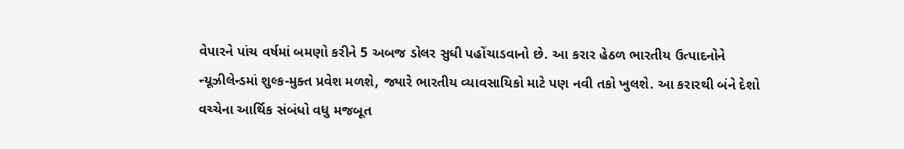વેપારને પાંચ વર્ષમાં બમણો કરીને 5 અબજ ડોલર સુધી પહોંચાડવાનો છે. આ કરાર હેઠળ ભારતીય ઉત્પાદનોને ન્યૂઝીલેન્ડમાં શુલ્ક-મુક્ત પ્રવેશ મળશે, જ્યારે ભારતીય વ્યાવસાયિકો માટે પણ નવી તકો ખુલશે. આ કરારથી બંને દેશો વચ્ચેના આર્થિક સંબંધો વધુ મજબૂત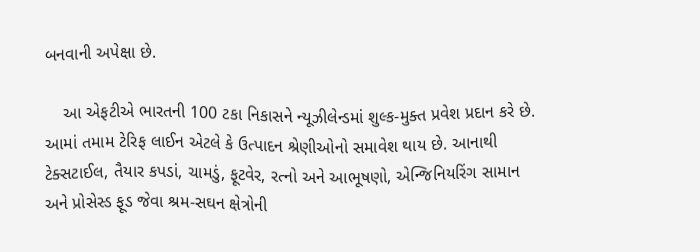બનવાની અપેક્ષા છે.

    આ એફટીએ ભારતની 100 ટકા નિકાસને ન્યૂઝીલેન્ડમાં શુલ્ક-મુક્ત પ્રવેશ પ્રદાન કરે છે. આમાં તમામ ટેરિફ લાઈન એટલે કે ઉત્પાદન શ્રેણીઓનો સમાવેશ થાય છે. આનાથી ટેક્સટાઈલ, તૈયાર કપડાં, ચામડું, ફૂટવેર, રત્નો અને આભૂષણો, એન્જિનિયરિંગ સામાન અને પ્રોસેસ્ડ ફૂડ જેવા શ્રમ-સઘન ક્ષેત્રોની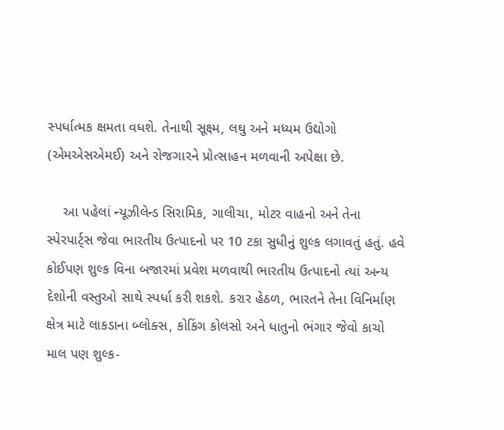સ્પર્ધાત્મક ક્ષમતા વધશે. તેનાથી સૂક્ષ્મ, લઘુ અને મધ્યમ ઉદ્યોગો (એમએસએમઈ) અને રોજગારને પ્રોત્સાહન મળવાની અપેક્ષા છે.

    આ પહેલાં ન્યૂઝીલેન્ડ સિરામિક, ગાલીચા, મોટર વાહનો અને તેના સ્પેરપાર્ટ્સ જેવા ભારતીય ઉત્પાદનો પર 10 ટકા સુધીનું શુલ્ક લગાવતું હતું. હવે કોઈપણ શુલ્ક વિના બજારમાં પ્રવેશ મળવાથી ભારતીય ઉત્પાદનો ત્યાં અન્ય દેશોની વસ્તુઓ સાથે સ્પર્ધા કરી શકશે. કરાર હેઠળ, ભારતને તેના વિનિર્માણ ક્ષેત્ર માટે લાકડાના બ્લોક્સ, કોકિંગ કોલસો અને ધાતુનો ભંગાર જેવો કાચો માલ પણ શુલ્ક-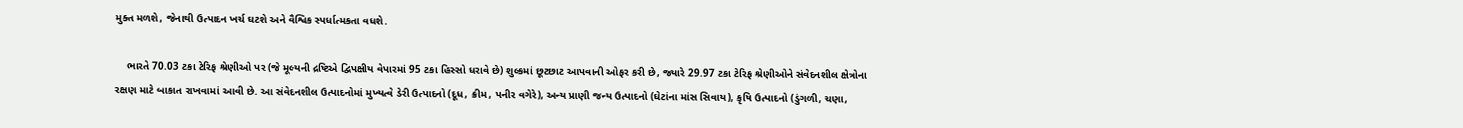મુક્ત મળશે, જેનાથી ઉત્પાદન ખર્ચ ઘટશે અને વૈશ્વિક સ્પર્ધાત્મકતા વધશે.

    ભારતે 70.03 ટકા ટેરિફ શ્રેણીઓ પર (જે મૂલ્યની દ્રષ્ટિએ દ્વિપક્ષીય વેપારમાં 95 ટકા હિસ્સો ધરાવે છે) શુલ્કમાં છૂટછાટ આપવાની ઓફર કરી છે, જ્યારે 29.97 ટકા ટેરિફ શ્રેણીઓને સંવેદનશીલ ક્ષેત્રોના રક્ષણ માટે બાકાત રાખવામાં આવી છે. આ સંવેદનશીલ ઉત્પાદનોમાં મુખ્યત્વે ડેરી ઉત્પાદનો (દૂધ, ક્રીમ, પનીર વગેરે), અન્ય પ્રાણી જન્ય ઉત્પાદનો (ઘેટાંના માંસ સિવાય), કૃષિ ઉત્પાદનો (ડુંગળી, ચણા,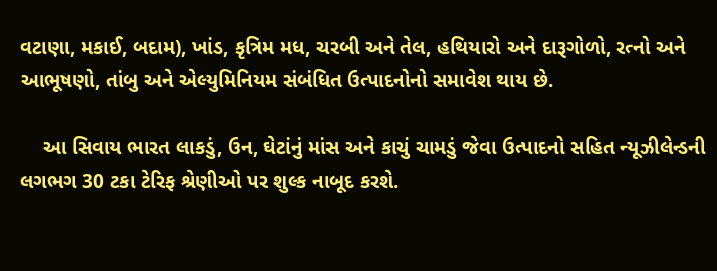વટાણા, મકાઈ, બદામ), ખાંડ, કૃત્રિમ મધ, ચરબી અને તેલ, હથિયારો અને દારૂગોળો, રત્નો અને આભૂષણો, તાંબુ અને એલ્યુમિનિયમ સંબંધિત ઉત્પાદનોનો સમાવેશ થાય છે.

    આ સિવાય ભારત લાકડું, ઉન, ઘેટાંનું માંસ અને કાચું ચામડું જેવા ઉત્પાદનો સહિત ન્યૂઝીલેન્ડની લગભગ 30 ટકા ટેરિફ શ્રેણીઓ પર શુલ્ક નાબૂદ કરશે.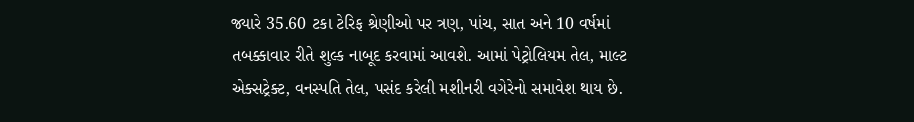જ્યારે 35.60 ટકા ટેરિફ શ્રેણીઓ પર ત્રણ, પાંચ, સાત અને 10 વર્ષમાં તબક્કાવાર રીતે શુલ્ક નાબૂદ કરવામાં આવશે. આમાં પેટ્રોલિયમ તેલ, માલ્ટ એક્સટ્રેક્ટ, વનસ્પતિ તેલ, પસંદ કરેલી મશીનરી વગેરેનો સમાવેશ થાય છે.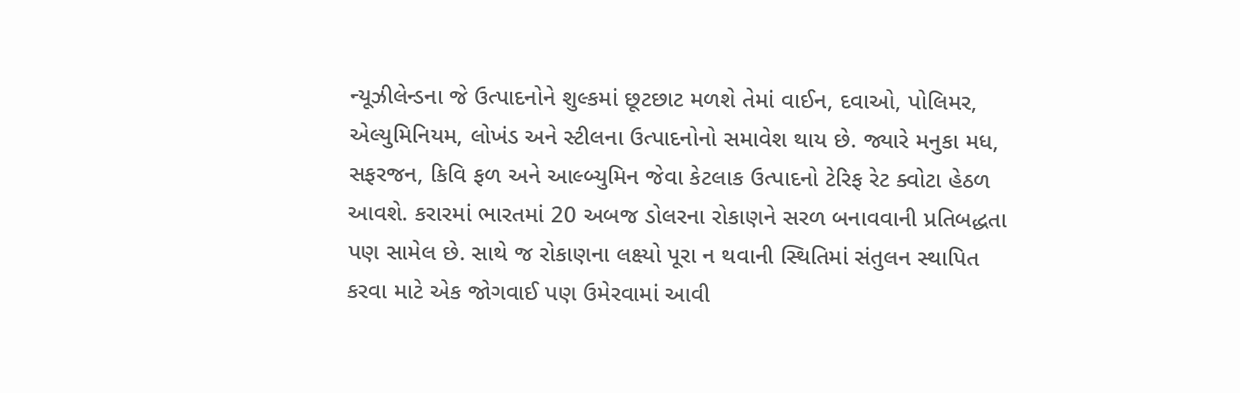ન્યૂઝીલેન્ડના જે ઉત્પાદનોને શુલ્કમાં છૂટછાટ મળશે તેમાં વાઈન, દવાઓ, પોલિમર, એલ્યુમિનિયમ, લોખંડ અને સ્ટીલના ઉત્પાદનોનો સમાવેશ થાય છે. જ્યારે મનુકા મધ, સફરજન, કિવિ ફળ અને આલ્બ્યુમિન જેવા કેટલાક ઉત્પાદનો ટેરિફ રેટ ક્વોટા હેઠળ આવશે. કરારમાં ભારતમાં 20 અબજ ડોલરના રોકાણને સરળ બનાવવાની પ્રતિબદ્ધતા પણ સામેલ છે. સાથે જ રોકાણના લક્ષ્યો પૂરા ન થવાની સ્થિતિમાં સંતુલન સ્થાપિત કરવા માટે એક જોગવાઈ પણ ઉમેરવામાં આવી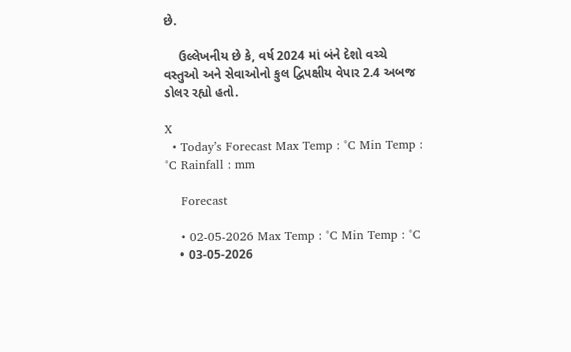છે.

    ઉલ્લેખનીય છે કે, વર્ષ 2024 માં બંને દેશો વચ્ચે વસ્તુઓ અને સેવાઓનો કુલ દ્વિપક્ષીય વેપાર 2.4 અબજ ડોલર રહ્યો હતો.

X
  • Today’s Forecast Max Temp : °C Min Temp : °C Rainfall : mm

    Forecast

    • 02-05-2026 Max Temp : °C Min Temp : °C
    • 03-05-2026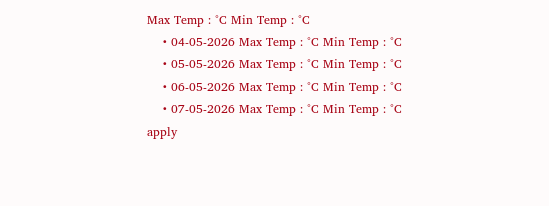Max Temp : °C Min Temp : °C
    • 04-05-2026 Max Temp : °C Min Temp : °C
    • 05-05-2026 Max Temp : °C Min Temp : °C
    • 06-05-2026 Max Temp : °C Min Temp : °C
    • 07-05-2026 Max Temp : °C Min Temp : °C
apply